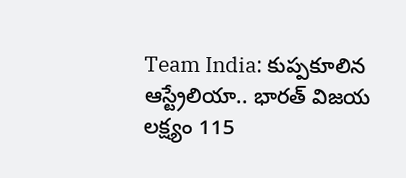Team India: కుప్పకూలిన ఆస్ట్రేలియా.. భారత్ విజయ లక్ష్యం 115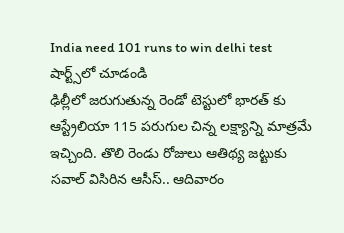India need 101 runs to win delhi test
షార్ట్స్‌లో చూడండి
ఢిల్లీలో జరుగుతున్న రెండో టెస్టులో భారత్ కు ఆస్ట్రేలియా 115 పరుగుల చిన్న లక్ష్యాన్ని మాత్రమే ఇచ్చింది. తొలి రెండు రోజులు ఆతిథ్య జట్టుకు సవాల్ విసిరిన ఆసీస్.. ఆదివారం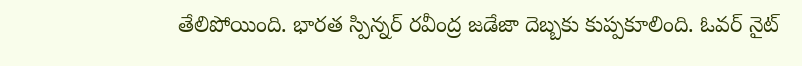తేలిపోయింది. భారత స్పిన్నర్ రవీంద్ర జడేజా దెబ్బకు కుప్పకూలింది. ఓవర్ నైట్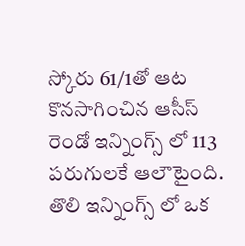స్కోరు 61/1తో ఆట కొనసాగించిన ఆసీస్ రెండో ఇన్నింగ్స్ లో 113 పరుగులకే ఆలౌటైంది. తొలి ఇన్నింగ్స్ లో ఒక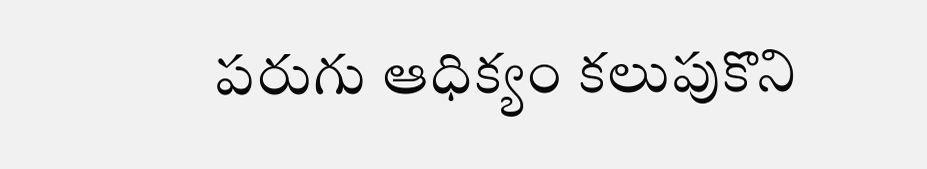పరుగు ఆధిక్యం కలుపుకొని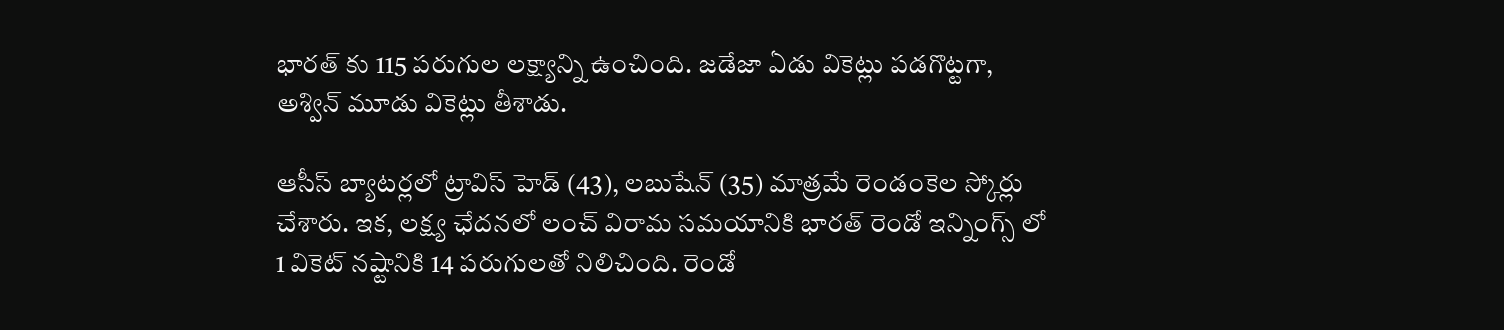భారత్ కు 115 పరుగుల లక్ష్యాన్ని ఉంచింది. జడేజా ఏడు వికెట్లు పడగొట్టగా, అశ్విన్ మూడు వికెట్లు తీశాడు.

ఆసీస్ బ్యాటర్లలో ట్రావిస్ హెడ్ (43), లబుషేన్ (35) మాత్రమే రెండంకెల స్కోర్లు చేశారు. ఇక, లక్ష్య ఛేదనలో లంచ్ విరామ సమయానికి భారత్ రెండో ఇన్నింగ్స్ లో 1 వికెట్ నష్టానికి 14 పరుగులతో నిలిచింది. రెండో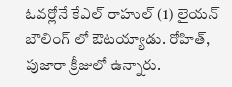ఓవర్లోనే కేఎల్ రాహుల్ (1) లైయన్ బౌలింగ్ లో ఔటయ్యాడు. రోహిత్, పుజారా క్రీజులో ఉన్నారు.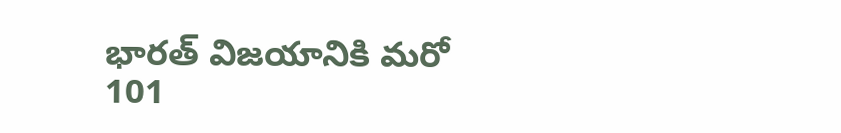భారత్ విజయానికి మరో 101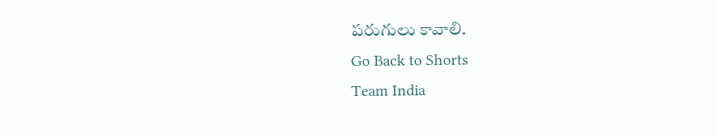పరుగులు కావాలి.
Go Back to Shorts
Team India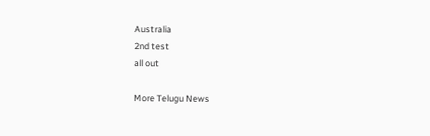Australia
2nd test
all out

More Telugu News